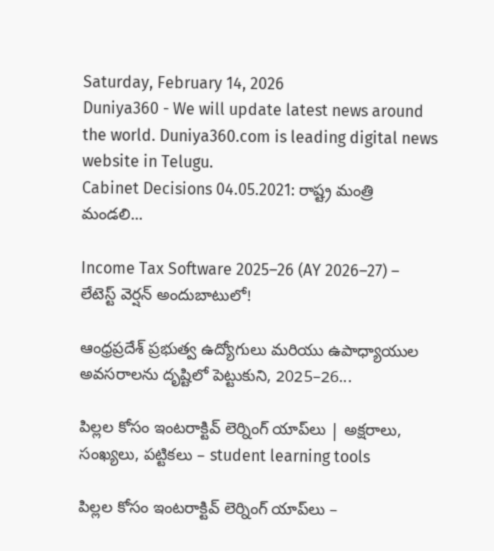Saturday, February 14, 2026
Duniya360 - We will update latest news around the world. Duniya360.com is leading digital news website in Telugu.
Cabinet Decisions 04.05.2021: రాష్ట్ర మంత్రి మండలి...

Income Tax Software 2025–26 (AY 2026–27) – లేటెస్ట్ వెర్షన్ అందుబాటులో!

ఆంధ్రప్రదేశ్ ప్రభుత్వ ఉద్యోగులు మరియు ఉపాధ్యాయుల అవసరాలను దృష్టిలో పెట్టుకుని, 2025–26...

పిల్లల కోసం ఇంటరాక్టివ్ లెర్నింగ్ యాప్‌లు | అక్షరాలు, సంఖ్యలు, పట్టికలు – student learning tools

పిల్లల కోసం ఇంటరాక్టివ్ లెర్నింగ్ యాప్‌లు –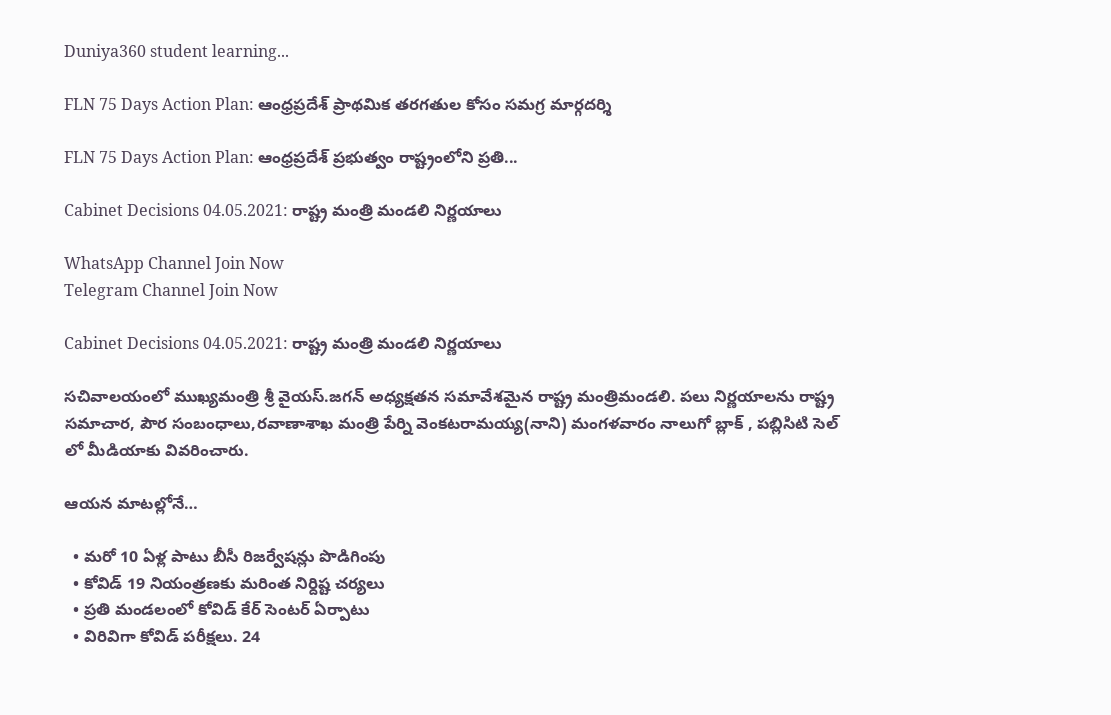Duniya360 student learning...

FLN 75 Days Action Plan: ఆంధ్రప్రదేశ్ ప్రాథమిక తరగతుల కోసం సమగ్ర మార్గదర్శి

FLN 75 Days Action Plan: ఆంధ్రప్రదేశ్ ప్రభుత్వం రాష్ట్రంలోని ప్రతి...

Cabinet Decisions 04.05.2021: రాష్ట్ర మంత్రి మండలి నిర్ణయాలు

WhatsApp Channel Join Now
Telegram Channel Join Now

Cabinet Decisions 04.05.2021: రాష్ట్ర మంత్రి మండలి నిర్ణయాలు

సచివాలయంలో ముఖ్యమంత్రి శ్రీ వైయస్‌.జగన్‌ అధ్యక్షతన సమావేశమైన రాష్ట్ర మంత్రిమండలి. పలు నిర్ణయాలను రాష్ట్ర సమాచార, పౌర సంబంధాలు,రవాణాశాఖ మంత్రి పేర్ని వెంకటరామయ్య(నాని) మంగళవారం నాలుగో బ్లాక్‌ , పబ్లిసిటి సెల్‌ లో మీడియాకు వివరించారు.

ఆయన మాటల్లోనే…

  • మరో 10 ఏళ్ల పాటు బీసీ రిజర్వేషన్లు పొడిగింపు
  • కోవిడ్‌ 19 నియంత్రణకు మరింత నిర్దిష్ట చర్యలు
  • ప్రతి మండలంలో కోవిడ్‌ కేర్‌ సెంటర్‌ ఏర్పాటు
  • విరివిగా కోవిడ్‌ పరీక్షలు. 24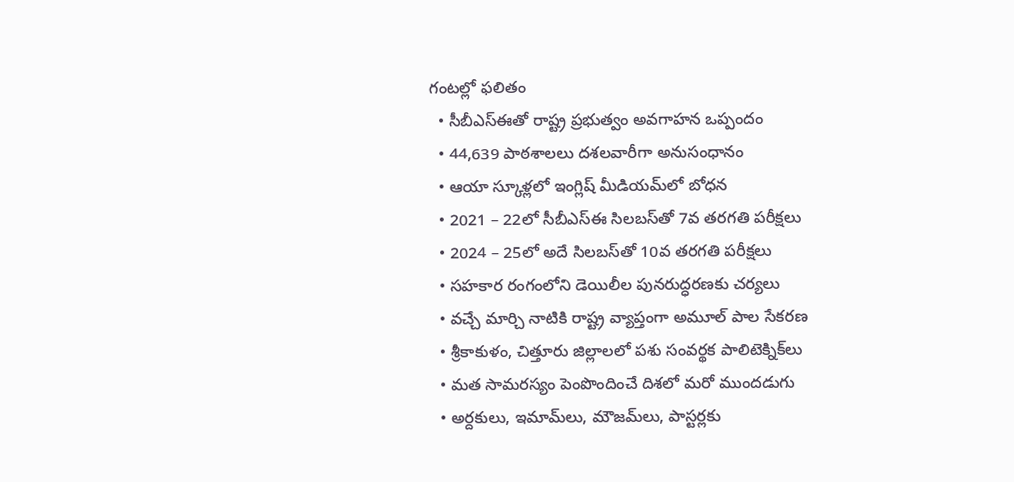గంటల్లో ఫలితం
  • సీబీఎస్‌ఈతో రాష్ట్ర ప్రభుత్వం అవగాహన ఒప్పందం
  • 44,639 పాఠశాలలు దశలవారీగా అనుసంధానం
  • ఆయా స్కూళ్లలో ఇంగ్లిష్‌ మీడియమ్‌లో బోధన
  • 2021 – 22లో సీబీఎస్‌ఈ సిలబస్‌తో 7వ తరగతి పరీక్షలు
  • 2024 – 25లో అదే సిలబస్‌తో 10వ తరగతి పరీక్షలు
  • సహకార రంగంలోని డెయిలీల పునరుద్ధరణకు చర్యలు
  • వచ్చే మార్చి నాటికి రాష్ట్ర వ్యాప్తంగా అమూల్‌ పాల సేకరణ
  • శ్రీకాకుళం, చిత్తూరు జిల్లాలలో పశు సంవర్థక పాలిటెక్నిక్‌లు
  • మత సామరస్యం పెంపొందించే దిశలో మరో ముందడుగు
  • అర్దకులు, ఇమామ్‌లు, మౌజమ్‌లు, పాస్టర్లకు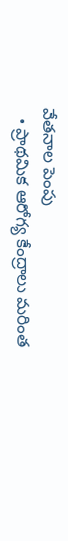వేతనాల పెంపు
  • ప్రాథమిక ఆరోగ్య కేంద్రాలు మరింత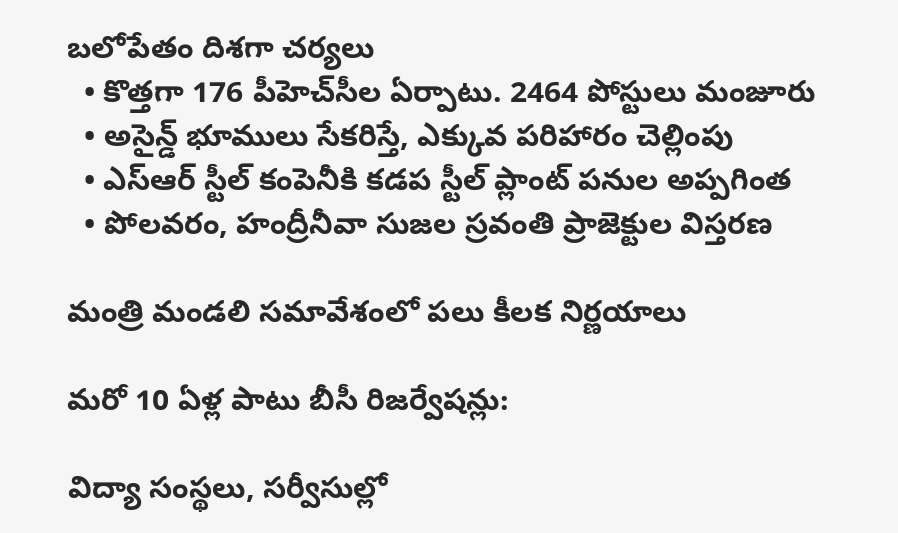బలోపేతం దిశగా చర్యలు
  • కొత్తగా 176 పీహెచ్‌సీల ఏర్పాటు. 2464 పోస్టులు మంజూరు
  • అసైన్డ్‌ భూములు సేకరిస్తే, ఎక్కువ పరిహారం చెల్లింపు
  • ఎస్‌ఆర్‌ స్టీల్‌ కంపెనీకి కడప స్టీల్‌ ప్లాంట్‌ పనుల అప్పగింత
  • పోలవరం, హంద్రీనీవా సుజల స్రవంతి ప్రాజెక్టుల విస్తరణ

మంత్రి మండలి సమావేశంలో పలు కీలక నిర్ణయాలు

మరో 10 ఏళ్ల పాటు బీసీ రిజర్వేషన్లు:

విద్యా సంస్థలు, సర్వీసుల్లో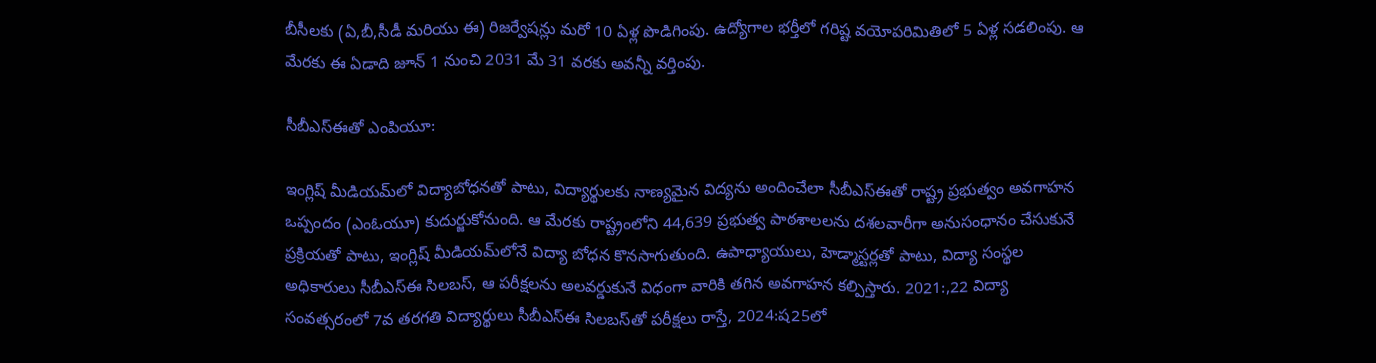బీసీలకు (ఏ,బీ,సీడీ మరియు ఈ) రిజర్వేషన్లు మరో 10 ఏళ్ల పొడిగింపు. ఉద్యోగాల భర్తీలో గరిష్ట వయోపరిమితిలో 5 ఏళ్ల సడలింపు. ఆ మేరకు ఈ ఏడాది జూన్‌ 1 నుంచి 2031 మే 31 వరకు అవన్నీ వర్తింపు.

సీబీఎస్‌ఈతో ఎంపియూ:

ఇంగ్లిష్‌ మీడియమ్‌లో విద్యాబోధనతో పాటు, విద్యార్థులకు నాణ్యమైన విద్యను అందించేలా సీబీఎస్‌ఈతో రాష్ట్ర ప్రభుత్వం అవగాహన ఒప్పందం (ఎంఓయూ) కుదుర్జుకోనుంది. ఆ మేరకు రాష్ట్రంలోని 44,639 ప్రభుత్వ పాఠశాలలను దశలవారీగా అనుసంధానం చేసుకునే ప్రక్రియతో పాటు, ఇంగ్లిష్‌ మీడియమ్‌లోనే విద్యా బోధన కొనసాగుతుంది. ఉపాధ్యాయులు, హెడ్మాస్టర్లతో పాటు, విద్యా సంస్థల అధికారులు సీబీఎస్‌ఈ సిలబస్‌, ఆ పరీక్షలను అలవర్డుకునే విధంగా వారికి తగిన అవగాహన కల్పిస్తారు. 2021:,22 విద్యా సంవత్సరంలో 7వ తరగతి విద్యార్థులు సీబీఎస్‌ఈ సిలబస్‌తో పరీక్షలు రాస్తే, 2024:ష25లో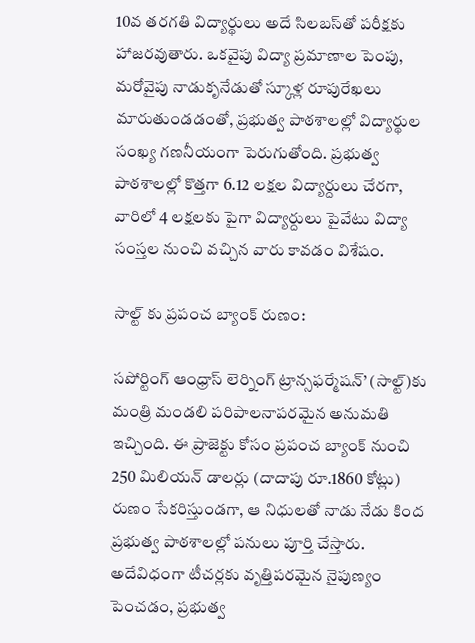10వ తరగతి విద్యార్థులు అదే సిలబస్‌తో పరీక్షకు హాజరవుతారు. ఒకవైపు విద్యా ప్రమాణాల పెంపు, మరోవైపు నాడుకృనేడుతో స్కూళ్ల రూపురేఖలు మారుతుండడంతో, ప్రభుత్వ పాఠశాలల్లో విద్యార్థుల సంఖ్య గణనీయంగా పెరుగుతోంది. ప్రభుత్వ పాఠశాలల్లో కొత్తగా 6.12 లక్షల విద్యార్దులు చేరగా, వారిలో 4 లక్షలకు పైగా విద్యార్దులు పైవేటు విద్యా సంస్తల నుంచి వచ్చిన వారు కావడం విశేషం.

సాల్ట్‌ కు ప్రపంచ బ్యాంక్‌ రుణం:

సపోర్టింగ్‌ ఆంధ్రాస్‌ లెర్నింగ్‌ ట్రాన్సఫర్మేషన్‌’ (సాల్ట్‌)కు మంత్రి మండలి పరిపాలనాపరమైన అనుమతి ఇచ్చింది. ఈ ప్రాజెక్టు కోసం ప్రపంచ బ్యాంక్‌ నుంచి 250 మిలియన్‌ డాలర్లు (దాదాపు రూ.1860 కోట్లు) రుణం సేకరిస్తుండగా, ఆ నిధులతో నాడు నేడు కింద ప్రభుత్వ పాఠశాలల్లో పనులు పూర్తి చేస్తారు. అదేవిధంగా టీచర్లకు వృత్తిపరమైన నైపుణ్యం పెంచడం, ప్రభుత్వ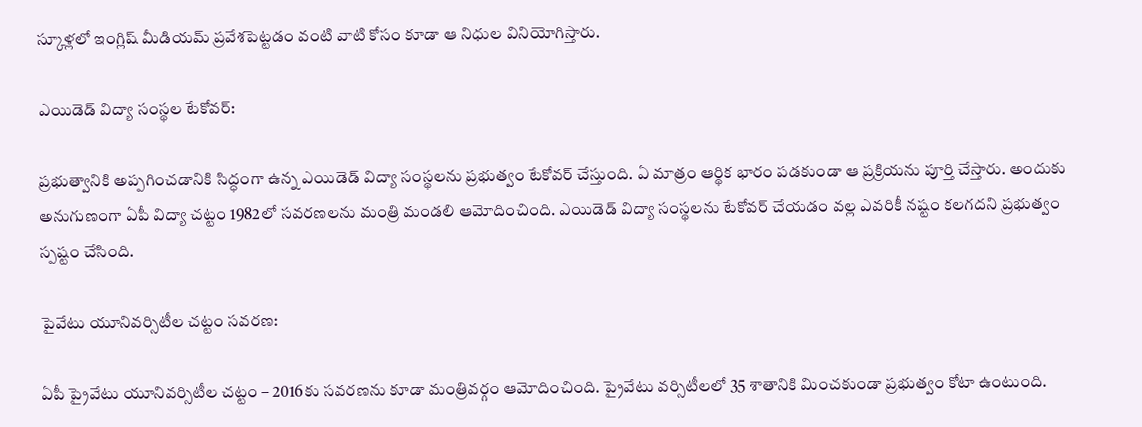స్కూళ్లలో ఇంగ్లిష్‌ మీడియమ్‌ ప్రవేశపెట్టడం వంటి వాటి కోసం కూడా ఆ నిధుల వినియోగిస్తారు.

ఎయిడెడ్‌ విద్యా సంస్థల టేకోవర్‌:

ప్రభుత్వానికి అప్పగించడానికి సిద్ధంగా ఉన్న ఎయిడెడ్‌ విద్యా సంస్థలను ప్రభుత్వం టేకోవర్‌ చేస్తుంది. ఏ మాత్రం ఆర్థిక భారం పడకుండా ఆ ప్రక్రియను పూర్తి చేస్తారు. అందుకు అనుగుణంగా ఏపీ విద్యా చట్టం 1982లో సవరణలను మంత్రి మండలి ఆమోదించింది. ఎయిడెడ్‌ విద్యా సంస్థలను టేకోవర్‌ చేయడం వల్ల ఎవరికీ నష్టం కలగదని ప్రభుత్వం స్పష్టం చేసింది.

పైవేటు యూనివర్సిటీల చట్టం సవరణ:

ఏపీ ప్రైవేటు యూనివర్సిటీల చట్టం – 2016కు సవరణను కూడా మంత్రివర్గం ఆమోదించింది. ప్రైవేటు వర్సిటీలలో 35 శాతానికి మించకుండా ప్రభుత్వం కోటా ఉంటుంది.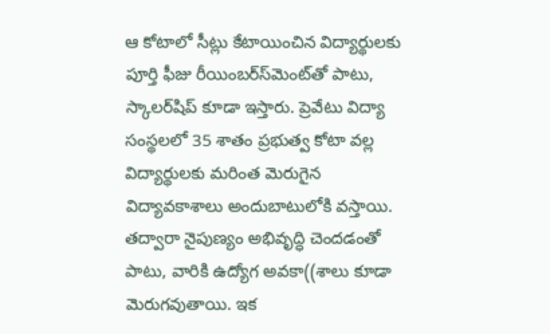ఆ కోటాలో సీట్లు కేటాయించిన విద్యార్థులకు పూర్తి ఫీజు రీయింబర్‌స్‌మెంట్‌తో పాటు, స్కాలర్‌షిప్‌ కూడా ఇస్తారు. ప్రెవేటు విద్యా సంస్థలలో 35 శాతం ప్రభుత్వ కోటా వల్ల విద్యార్థులకు మరింత మెరుగైన విద్యావకాశాలు అందుబాటులోకి వస్తాయి. తద్వారా నైపుణ్యం అభివృద్ధి చెందడంతో పాటు, వారికి ఉద్యోగ అవకా((శాలు కూడా మెరుగవుతాయి. ఇక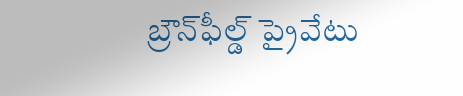బ్రౌన్‌ఫీల్డ్‌ ప్రైవేటు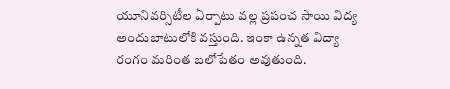యూనివర్సిటీల ఏర్పాటు వల్ల ప్రపంచ సాయి విద్య అందుబాటులోకి వస్తుంది. ఇంకా ఉన్నత విద్యా రంగం మరింత బలోపేతం అవుతుంది.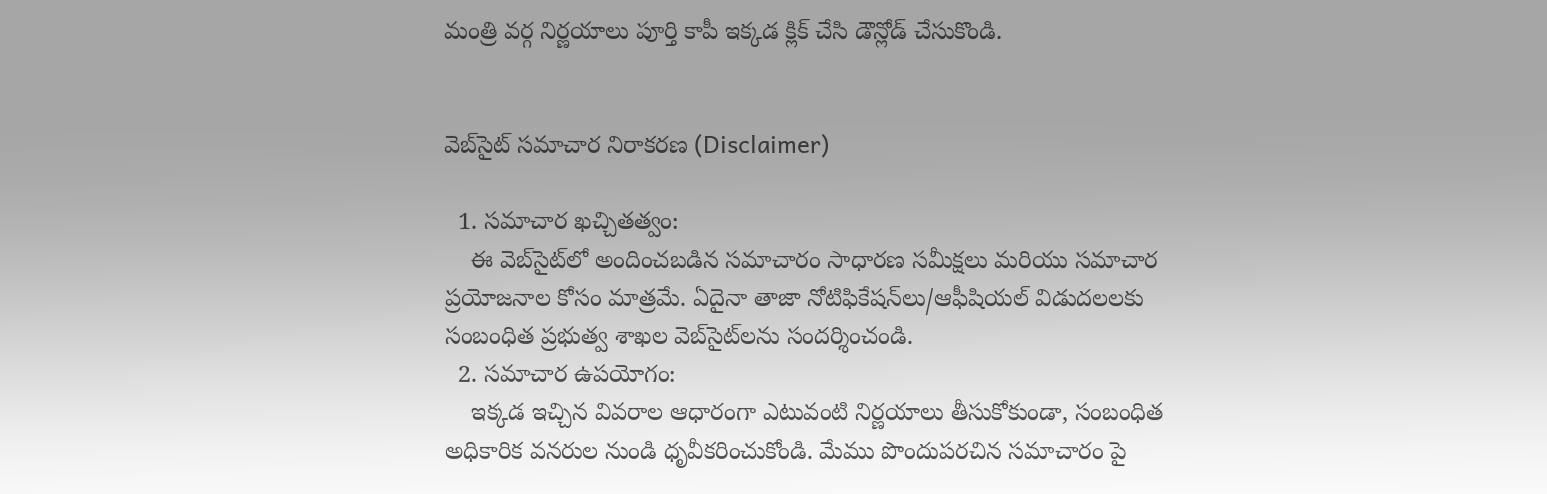మంత్రి వర్గ నిర్ణయాలు పూర్తి కాపీ ఇక్కడ క్లిక్ చేసి డౌన్లోడ్ చేసుకొండి.


వెబ్‌సైట్ సమాచార నిరాకరణ (Disclaimer)

  1. సమాచార ఖచ్చితత్వం:
    ఈ వెబ్‌సైట్‌లో అందించబడిన సమాచారం సాధారణ సమీక్షలు మరియు సమాచార ప్రయోజనాల కోసం మాత్రమే. ఏదైనా తాజా నోటిఫికేషన్‌లు/ఆఫీషియల్ విడుదలలకు సంబంధిత ప్రభుత్వ శాఖల వెబ్‌సైట్‌లను సందర్శించండి.
  2. సమాచార ఉపయోగం:
    ఇక్కడ ఇచ్చిన వివరాల ఆధారంగా ఎటువంటి నిర్ణయాలు తీసుకోకుండా, సంబంధిత అధికారిక వనరుల నుండి ధృవీకరించుకోండి. మేము పొందుపరచిన సమాచారం పై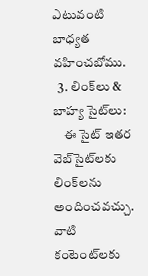ఎటువంటి బాధ్యత వహించబోము.
  3. లింక్‌లు & బాహ్య సైట్‌లు:
    ఈ సైట్ ఇతర వెబ్‌సైట్‌లకు లింక్‌లను అందించవచ్చు. వాటి కంటెంట్‌లకు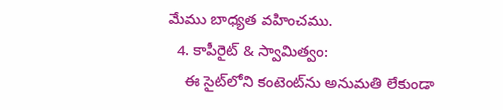మేము బాధ్యత వహించము.
  4. కాపీరైట్ & స్వామిత్వం:
    ఈ సైట్‌లోని కంటెంట్‌ను అనుమతి లేకుండా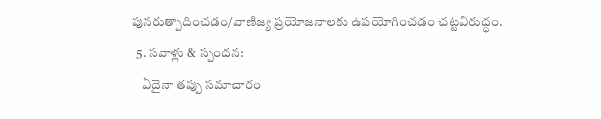పునరుత్పాదించడం/వాణిజ్య ప్రయోజనాలకు ఉపయోగించడం చట్టవిరుద్ధం.
  5. సవాళ్లు & స్పందన:
    ఏదైనా తప్పు సమాచారం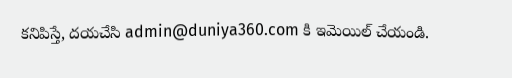కనిపిస్తే, దయచేసి admin@duniya360.com కి ఇమెయిల్ చేయండి.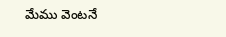మేము వెంటనే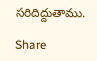సరిదిద్దుతాము.

Share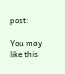post:

You may like this